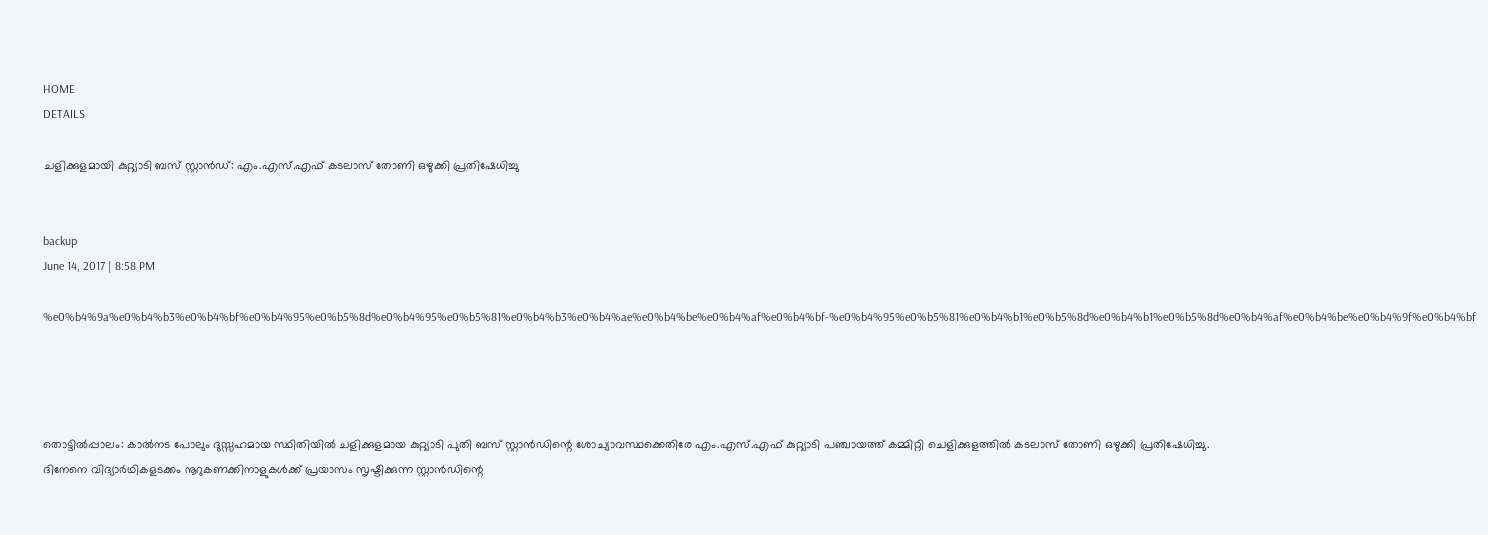HOME
DETAILS

ചളിക്കുളമായി കുറ്റ്യാടി ബസ് സ്റ്റാന്‍ഡ്: എം.എസ്.എഫ് കടലാസ് തോണി ഒഴുക്കി പ്രതിഷേധിച്ചു


backup
June 14, 2017 | 8:58 PM

%e0%b4%9a%e0%b4%b3%e0%b4%bf%e0%b4%95%e0%b5%8d%e0%b4%95%e0%b5%81%e0%b4%b3%e0%b4%ae%e0%b4%be%e0%b4%af%e0%b4%bf-%e0%b4%95%e0%b5%81%e0%b4%b1%e0%b5%8d%e0%b4%b1%e0%b5%8d%e0%b4%af%e0%b4%be%e0%b4%9f%e0%b4%bf




തൊട്ടില്‍പ്പാലം: കാല്‍നട പോലും ദുസ്സഹമായ സ്ഥിതിയില്‍ ചളിക്കുളമായ കുറ്റ്യാടി പുതി ബസ് സ്റ്റാന്‍ഡിന്റെ ശോച്യാവസ്ഥക്കെതിരേ എം.എസ്.എഫ് കുറ്റ്യാടി പഞ്ചായത്ത് കമ്മിറ്റി ചെളിക്കുളത്തില്‍ കടലാസ് തോണി ഒഴുക്കി പ്രതിഷേധിച്ചു.
ദിനേനെ വിദ്യാര്‍ഥികളടക്കം നൂറുകണക്കിനാളുകള്‍ക്ക് പ്രയാസം സൃഷ്ടിക്കുന്ന സ്റ്റാന്‍ഡിന്റെ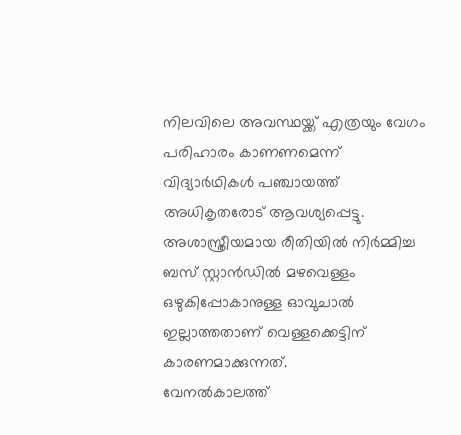നിലവിലെ അവസ്ഥയ്ക്ക് എത്രയും വേഗം പരിഹാരം കാണണമെന്ന് വിദ്യാര്‍ഥികള്‍ പഞ്ചായത്ത് അധികൃതരോട് ആവശ്യപ്പെട്ടു. അശാസ്ത്രീയമായ രീതിയില്‍ നിര്‍മ്മിച്ച ബസ് സ്റ്റാന്‍ഡില്‍ മഴവെള്ളം ഒഴുകിപ്പോകാനുള്ള ഓവുചാല്‍ ഇല്ലാത്തതാണ് വെള്ളക്കെട്ടിന് കാരണമാക്കുന്നത്.
വേനല്‍കാലത്ത്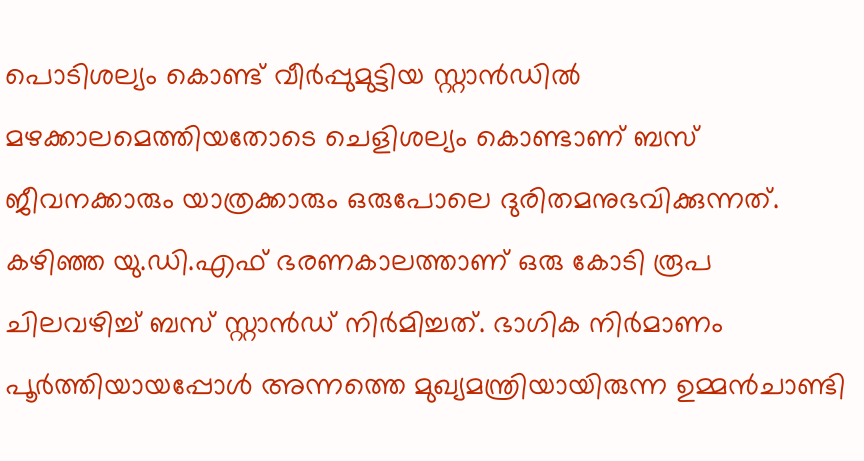പൊടിശല്യം കൊണ്ട് വീര്‍പ്പുമുട്ടിയ സ്റ്റാന്‍ഡില്‍ മഴക്കാലമെത്തിയതോടെ ചെളിശല്യം കൊണ്ടാണ് ബസ് ജീവനക്കാരും യാത്രക്കാരും ഒരുപോലെ ദുരിതമനുഭവിക്കുന്നത്. കഴിഞ്ഞ യു.ഡി.എഫ് ഭരണകാലത്താണ് ഒരു കോടി രൂപ ചിലവഴിച്ച് ബസ് സ്റ്റാന്‍ഡ് നിര്‍മിച്ചത്. ഭാഗിക നിര്‍മാണം പൂര്‍ത്തിയായപ്പോള്‍ അന്നത്തെ മുഖ്യമന്ത്രിയായിരുന്ന ഉമ്മന്‍ചാണ്ടി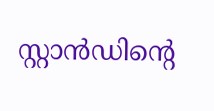സ്റ്റാന്‍ഡിന്റെ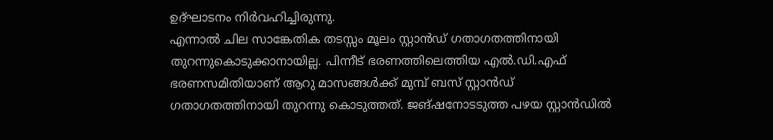ഉദ്ഘാടനം നിര്‍വഹിച്ചിരുന്നു.
എന്നാല്‍ ചില സാങ്കേതിക തടസ്സം മൂലം സ്റ്റാന്‍ഡ് ഗതാഗതത്തിനായി തുറന്നുകൊടുക്കാനായില്ല. പിന്നീട് ഭരണത്തിലെത്തിയ എല്‍.ഡി.എഫ് ഭരണസമിതിയാണ് ആറു മാസങ്ങള്‍ക്ക് മുമ്പ് ബസ് സ്റ്റാന്‍ഡ് ഗതാഗതത്തിനായി തുറന്നു കൊടുത്തത്. ജങ്ഷനോടടുത്ത പഴയ സ്റ്റാന്‍ഡില്‍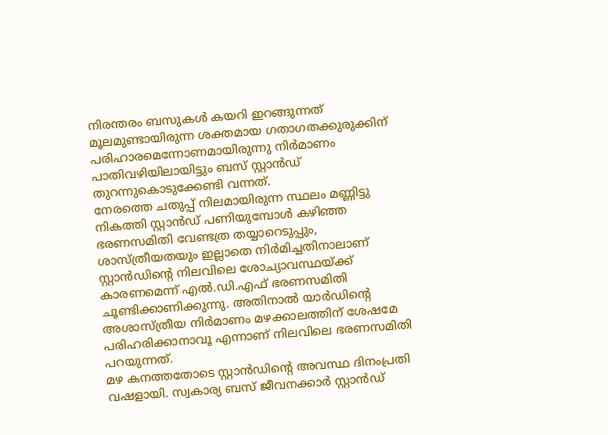നിരന്തരം ബസുകള്‍ കയറി ഇറങ്ങുന്നത് മൂലമുണ്ടായിരുന്ന ശക്തമായ ഗതാഗതക്കുരുക്കിന് പരിഹാരമെന്നോണമായിരുന്നു നിര്‍മാണം പാതിവഴിയിലായിട്ടും ബസ് സ്റ്റാന്‍ഡ് തുറന്നുകൊടുക്കേണ്ടി വന്നത്.
നേരത്തെ ചതുപ്പ് നിലമായിരുന്ന സ്ഥലം മണ്ണിട്ടു നികത്തി സ്റ്റാന്‍ഡ് പണിയുമ്പോള്‍ കഴിഞ്ഞ ഭരണസമിതി വേണ്ടത്ര തയ്യാറെടുപ്പും, ശാസ്ത്രീയതയും ഇല്ലാതെ നിര്‍മിച്ചതിനാലാണ് സ്റ്റാന്‍ഡിന്റെ നിലവിലെ ശോച്യാവസ്ഥയ്ക്ക് കാരണമെന്ന് എല്‍.ഡി.എഫ് ഭരണസമിതി ചൂണ്ടിക്കാണിക്കുന്നു. അതിനാല്‍ യാര്‍ഡിന്റെ അശാസ്ത്രീയ നിര്‍മാണം മഴക്കാലത്തിന് ശേഷമേ പരിഹരിക്കാനാവൂ എന്നാണ് നിലവിലെ ഭരണസമിതി പറയുന്നത്.
മഴ കനത്തതോടെ സ്റ്റാന്‍ഡിന്റെ അവസ്ഥ ദിനംപ്രതി വഷളായി. സ്വകാര്യ ബസ് ജീവനക്കാര്‍ സ്റ്റാന്‍ഡ്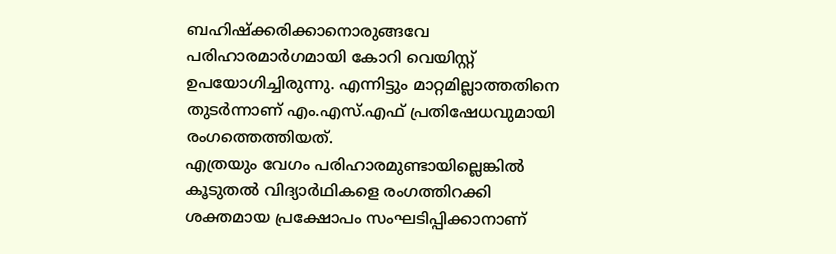ബഹിഷ്‌ക്കരിക്കാനൊരുങ്ങവേ പരിഹാരമാര്‍ഗമായി കോറി വെയിസ്റ്റ് ഉപയോഗിച്ചിരുന്നു. എന്നിട്ടും മാറ്റമില്ലാത്തതിനെ തുടര്‍ന്നാണ് എം.എസ്.എഫ് പ്രതിഷേധവുമായി രംഗത്തെത്തിയത്.
എത്രയും വേഗം പരിഹാരമുണ്ടായില്ലെങ്കില്‍ കൂടുതല്‍ വിദ്യാര്‍ഥികളെ രംഗത്തിറക്കി ശക്തമായ പ്രക്ഷോപം സംഘടിപ്പിക്കാനാണ്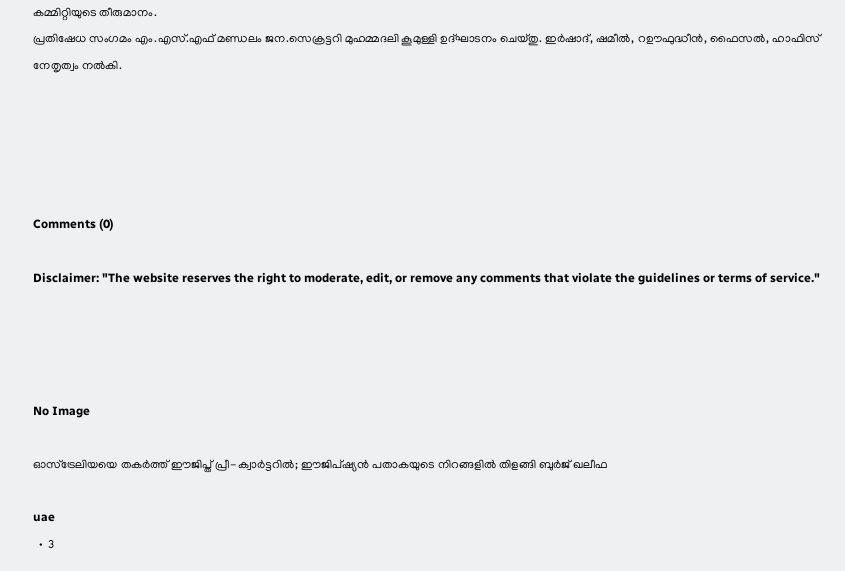കമ്മിറ്റിയുടെ തീരുമാനം.
പ്രതിഷേധ സംഗമം എം.എസ്.എഫ് മണ്ഡലം ജന.സെക്രട്ടറി മുഹമ്മദലി കൂമുള്ളി ഉദ്ഘാടനം ചെയ്തു. ഇര്‍ഷാദ്, ഷമീല്‍, റഊഫുദ്ധീന്‍, ഫൈസല്‍, ഹാഫിസ് നേതൃത്വം നല്‍കി.





Comments (0)

Disclaimer: "The website reserves the right to moderate, edit, or remove any comments that violate the guidelines or terms of service."




No Image

ഓസ്‌ട്രേലിയയെ തകർത്ത് ഈജിപ്ത് പ്രീ-ക്വാർട്ടറിൽ; ഈജിപ്ഷ്യൻ പതാകയുടെ നിറങ്ങളിൽ തിളങ്ങി ബുർജ് ഖലീഫ

uae
  •  3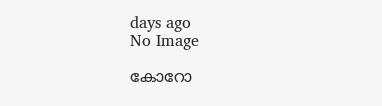days ago
No Image

കോറോ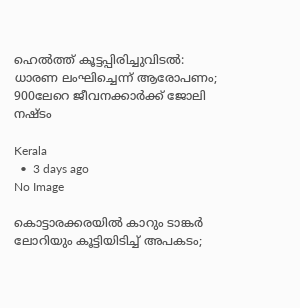ഹെല്‍ത്ത് കൂട്ടപ്പിരിച്ചുവിടല്‍: ധാരണ ലംഘിച്ചെന്ന് ആരോപണം; 900ലേറെ ജീവനക്കാര്‍ക്ക് ജോലി നഷ്ടം

Kerala
  •  3 days ago
No Image

കൊട്ടാരക്കരയിൽ കാറും ടാങ്കർ ലോറിയും കൂട്ടിയിടിച്ച് അപകടം;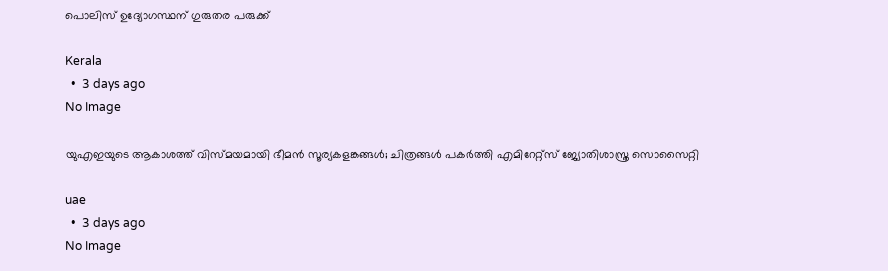പൊലിസ് ഉദ്യോഗസ്ഥന് ഗുരുതര പരുക്ക്

Kerala
  •  3 days ago
No Image

യുഎഇയുടെ ആകാശത്ത് വിസ്മയമായി ഭീമൻ സൂര്യകളങ്കങ്ങൾ; ചിത്രങ്ങൾ പകർത്തി എമിറേറ്റ്സ് ജ്യോതിശാസ്ത്ര സൊസൈറ്റി

uae
  •  3 days ago
No Image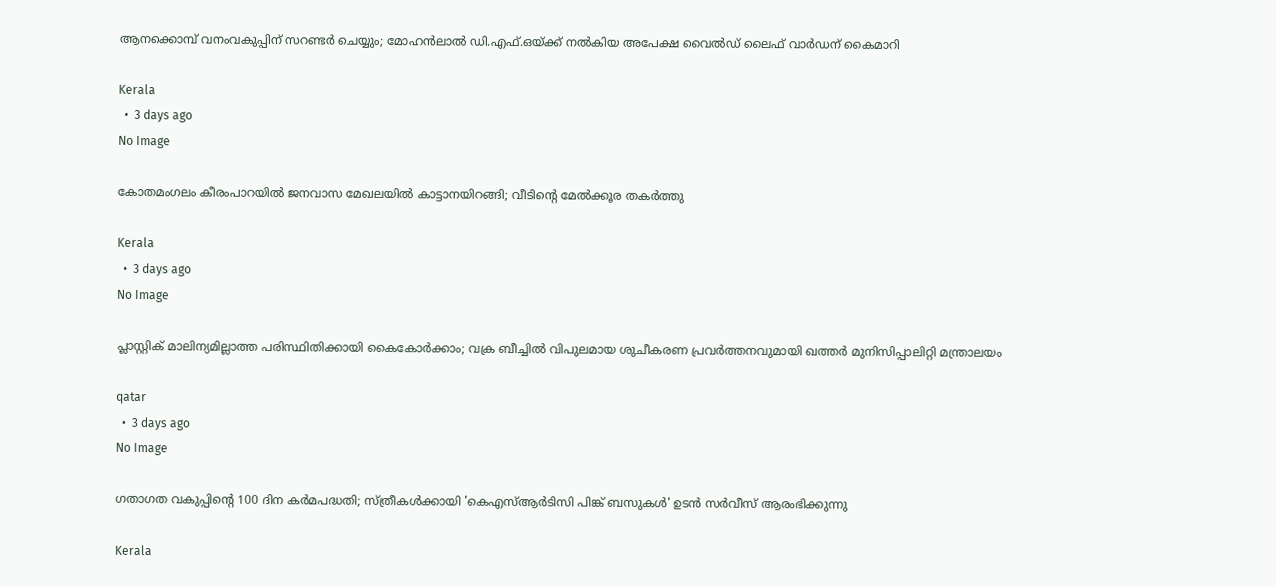ആനക്കൊമ്പ് വനംവകുപ്പിന് സറണ്ടര്‍ ചെയ്യും; മോഹന്‍ലാല്‍ ഡി.എഫ്.ഒയ്ക്ക് നല്‍കിയ അപേക്ഷ വൈല്‍ഡ് ലൈഫ് വാര്‍ഡന് കൈമാറി

Kerala
  •  3 days ago
No Image

കോതമംഗലം കീരംപാറയില്‍ ജനവാസ മേഖലയില്‍ കാട്ടാനയിറങ്ങി; വീടിന്റെ മേല്‍ക്കൂര തകര്‍ത്തു

Kerala
  •  3 days ago
No Image

പ്ലാസ്റ്റിക് മാലിന്യമില്ലാത്ത പരിസ്ഥിതിക്കായി കൈകോര്‍ക്കാം; വക്ര ബീച്ചില്‍ വിപുലമായ ശുചീകരണ പ്രവര്‍ത്തനവുമായി ഖത്തര്‍ മുനിസിപ്പാലിറ്റി മന്ത്രാലയം

qatar
  •  3 days ago
No Image

ഗതാഗത വകുപ്പിന്റെ 100 ദിന കർമപദ്ധതി; സ്ത്രീകൾക്കായി 'കെഎസ്ആർടിസി പിങ്ക് ബസുകൾ' ഉടൻ സർവീസ് ആരംഭിക്കുന്നു

Kerala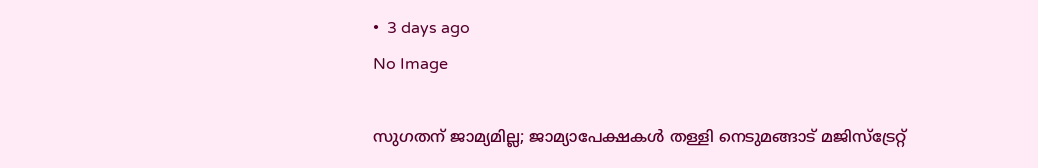•  3 days ago
No Image

സുഗതന് ജാമ്യമില്ല; ജാമ്യാപേക്ഷകള്‍ തള്ളി നെടുമങ്ങാട് മജിസ്‌ട്രേറ്റ്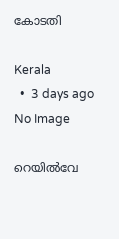കോടതി

Kerala
  •  3 days ago
No Image

റെയില്‍വേ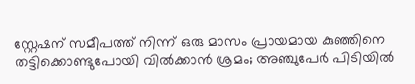സ്റ്റേഷന് സമീപത്ത് നിന്ന് ഒരു മാസം പ്രായമായ കുഞ്ഞിനെ തട്ടിക്കൊണ്ടുപോയി വില്‍ക്കാന്‍ ശ്രമം; അഞ്ചുപേര്‍ പിടിയില്‍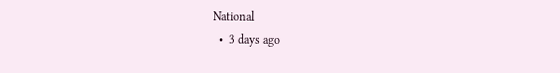National
  •  3 days ago